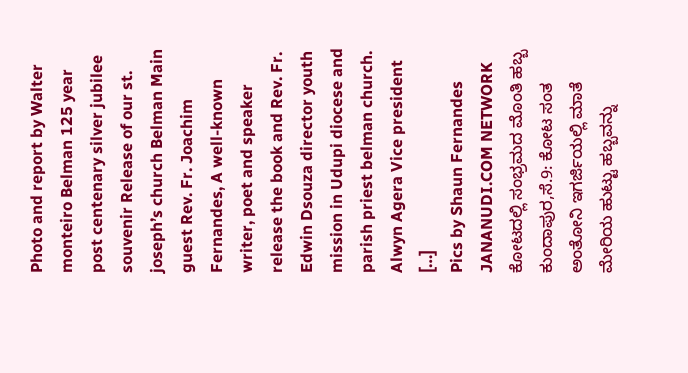Photo and report by Walter monteiro Belman 125 year post centenary silver jubilee souvenir Release of our st. joseph’s church Belman Main guest Rev. Fr. Joachim Fernandes, A well-known writer, poet and speaker release the book and Rev. Fr. Edwin Dsouza director youth mission in Udupi diocese and parish priest belman church. Alwyn Agera Vice president […]
Pics by Shaun Fernandes JANANUDI.COM NETWORK ಕೋಟದಲ್ಲಿ ಸಂಭ್ರಮದ ಮೊಂತಿ ಹಬ್ಬ ಕುಂದಾಪುರ,ಸೆ.9: ಕೋಟ ಸಂತ ಅಂತೋನಿ ಇಗರ್ಜಿಯಲ್ಲಿ ಮಾತೆ ಮೇರಿಯ ಹುಟ್ಟು ಹಬ್ಬವನ್ನು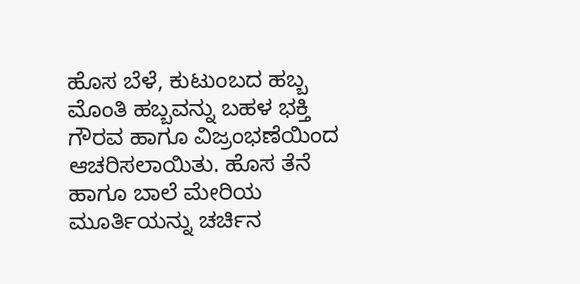ಹೊಸ ಬೆಳೆ, ಕುಟುಂಬದ ಹಬ್ಬ ಮೊಂತಿ ಹಬ್ಬವನ್ನು ಬಹಳ ಭಕ್ತಿ ಗೌರವ ಹಾಗೂ ವಿಜ್ರಂಭಣೆಯಿಂದ ಆಚರಿಸಲಾಯಿತು. ಹೊಸ ತೆನೆ ಹಾಗೂ ಬಾಲೆ ಮೇರಿಯ ಮೂರ್ತಿಯನ್ನು ಚರ್ಚಿನ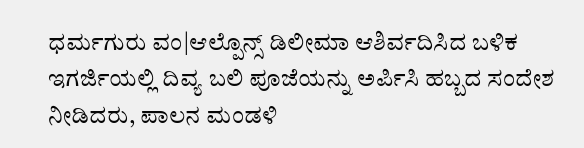ಧರ್ಮಗುರು ವಂ|ಆಲ್ಪೊನ್ಸ್ ಡಿಲೀಮಾ ಆಶಿರ್ವದಿಸಿದ ಬಳಿಕ ಇಗರ್ಜಿಯಲ್ಲಿ ದಿವ್ಯ ಬಲಿ ಪೂಜೆಯನ್ನು ಅರ್ಪಿಸಿ ಹಬ್ಬದ ಸಂದೇಶ ನೀಡಿದರು, ಪಾಲನ ಮಂಡಳಿ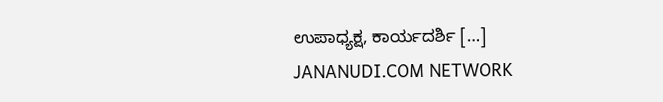ಉಪಾಧ್ಯಕ್ಷ, ಕಾರ್ಯದರ್ಶಿ […]
JANANUDI.COM NETWORK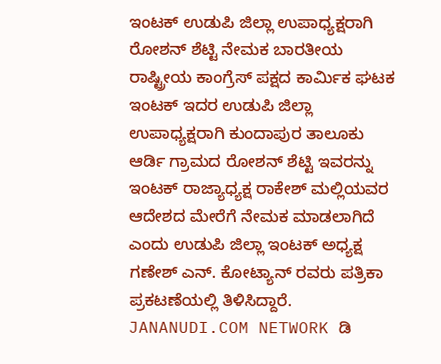ಇಂಟಕ್ ಉಡುಪಿ ಜಿಲ್ಲಾ ಉಪಾಧ್ಯಕ್ಷರಾಗಿ ರೋಶನ್ ಶೆಟ್ಟಿ ನೇಮಕ ಬಾರತೀಯ ರಾಷ್ಟ್ರೀಯ ಕಾಂಗ್ರೆಸ್ ಪಕ್ಷದ ಕಾರ್ಮಿಕ ಘಟಕ ಇಂಟಕ್ ಇದರ ಉಡುಪಿ ಜಿಲ್ಲಾ ಉಪಾಧ್ಯಕ್ಷರಾಗಿ ಕುಂದಾಪುರ ತಾಲೂಕು ಆರ್ಡಿ ಗ್ರಾಮದ ರೋಶನ್ ಶೆಟ್ಟಿ ಇವರನ್ನು ಇಂಟಕ್ ರಾಜ್ಯಾಧ್ಯಕ್ಷ ರಾಕೇಶ್ ಮಲ್ಲಿಯವರ ಆದೇಶದ ಮೇರೆಗೆ ನೇಮಕ ಮಾಡಲಾಗಿದೆ ಎಂದು ಉಡುಪಿ ಜಿಲ್ಲಾ ಇಂಟಕ್ ಅಧ್ಯಕ್ಷ ಗಣೇಶ್ ಎನ್. ಕೋಟ್ಯಾನ್ ರವರು ಪತ್ರಿಕಾ ಪ್ರಕಟಣೆಯಲ್ಲಿ ತಿಳಿಸಿದ್ದಾರೆ.
JANANUDI.COM NETWORK ಡಿ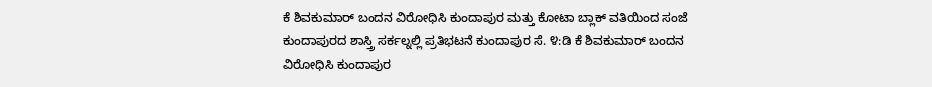ಕೆ ಶಿವಕುಮಾರ್ ಬಂದನ ವಿರೋಧಿಸಿ ಕುಂದಾಪುರ ಮತ್ತು ಕೋಟಾ ಬ್ಲಾಕ್ ವತಿಯಿಂದ ಸಂಜೆ ಕುಂದಾಪುರದ ಶಾಸ್ತ್ರಿ ಸರ್ಕಲ್ನಲ್ಲಿ ಪ್ರತಿಭಟನೆ ಕುಂದಾಪುರ ಸೆ. ೪:ಡಿ ಕೆ ಶಿವಕುಮಾರ್ ಬಂದನ ವಿರೋಧಿಸಿ ಕುಂದಾಪುರ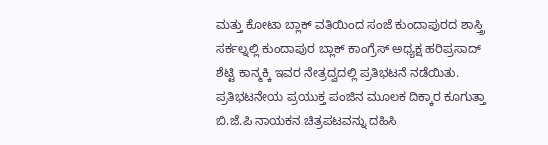ಮತ್ತು ಕೋಟಾ ಬ್ಲಾಕ್ ವತಿಯಿಂದ ಸಂಜೆ ಕುಂದಾಪುರದ ಶಾಸ್ತ್ರಿ ಸರ್ಕಲ್ನಲ್ಲಿ ಕುಂದಾಪುರ ಬ್ಲಾಕ್ ಕಾಂಗ್ರೆಸ್ ಅಧ್ಯಕ್ಷ ಹರಿಪ್ರಸಾದ್ ಶೆಟ್ಟಿ ಕಾನ್ಮಕ್ಕಿ ಇವರ ನೇತ್ರದ್ವದಲ್ಲಿ ಪ್ರತಿಭಟನೆ ನಡೆಯಿತು. ಪ್ರತಿಭಟನೇಯ ಪ್ರಯುಕ್ತ ಪಂಜಿನ ಮೂಲಕ ದಿಕ್ಕಾರ ಕೂಗುತ್ತಾ ಬಿ.ಜೆ.ಪಿ ನಾಯಕನ ಚಿತ್ರಪಟವನ್ನು ದಹಿಸಿ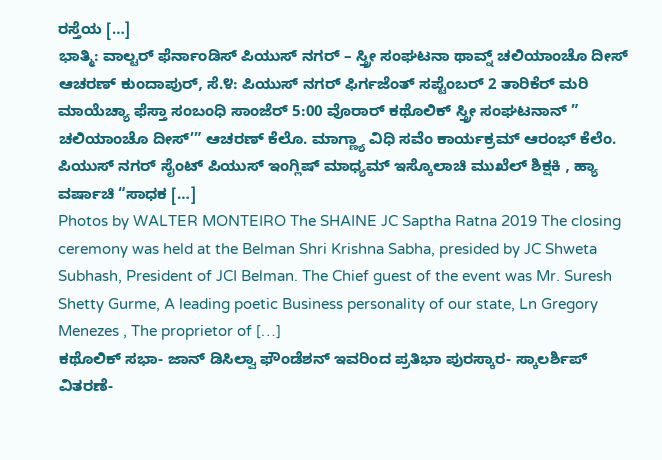ರಸ್ತೆಯ […]
ಭಾತ್ಮಿ: ವಾಲ್ಟರ್ ಫೆರ್ನಾಂಡಿಸ್ ಪಿಯುಸ್ ನಗರ್ – ಸ್ತ್ರೀ ಸಂಘಟನಾ ಥಾವ್ನ್ ಚಲಿಯಾಂಚೊ ದೀಸ್ ಆಚರಣ್ ಕುಂದಾಪುರ್, ಸೆ.೪: ಪಿಯುಸ್ ನಗರ್ ಫಿರ್ಗಜೆಂತ್ ಸಪ್ಟೆಂಬರ್ 2 ತಾರಿಕೆರ್ ಮರಿ ಮಾಯೆಚ್ಯಾ ಫೆಸ್ತಾ ಸಂಬಂಧಿ ಸಾಂಜೆರ್ 5:00 ವೊರಾರ್ ಕಥೊಲಿಕ್ ಸ್ತ್ರೀ ಸಂಘಟನಾನ್ ” ಚಲಿಯಾಂಚೊ ದೀಸ್’” ಆಚರಣ್ ಕೆಲೊ. ಮಾಗ್ಣ್ಯಾ ವಿಧಿ ಸವೆಂ ಕಾರ್ಯಕ್ರಮ್ ಆರಂಭ್ ಕೆಲೆಂ. ಪಿಯುಸ್ ನಗರ್ ಸೈಂಟ್ ಪಿಯುಸ್ ಇಂಗ್ಲಿಷ್ ಮಾಧ್ಯಮ್ ಇಸ್ಕೊಲಾಚಿ ಮುಖೆಲ್ ಶಿಕ್ಷಕಿ , ಹ್ಯಾ ವರ್ಷಾಚಿ “ಸಾಧಕ […]
Photos by WALTER MONTEIRO The SHAINE JC Saptha Ratna 2019 The closing ceremony was held at the Belman Shri Krishna Sabha, presided by JC Shweta Subhash, President of JCI Belman. The Chief guest of the event was Mr. Suresh Shetty Gurme, A leading poetic Business personality of our state, Ln Gregory Menezes , The proprietor of […]
ಕಥೊಲಿಕ್ ಸಭಾ- ಜಾನ್ ಡಿಸಿಲ್ವಾ ಫೌಂಡೆಶನ್ ಇವರಿಂದ ಪ್ರತಿಭಾ ಪುರಸ್ಕಾರ- ಸ್ಕಾಲರ್ಶಿಪ್ ವಿತರಣೆ-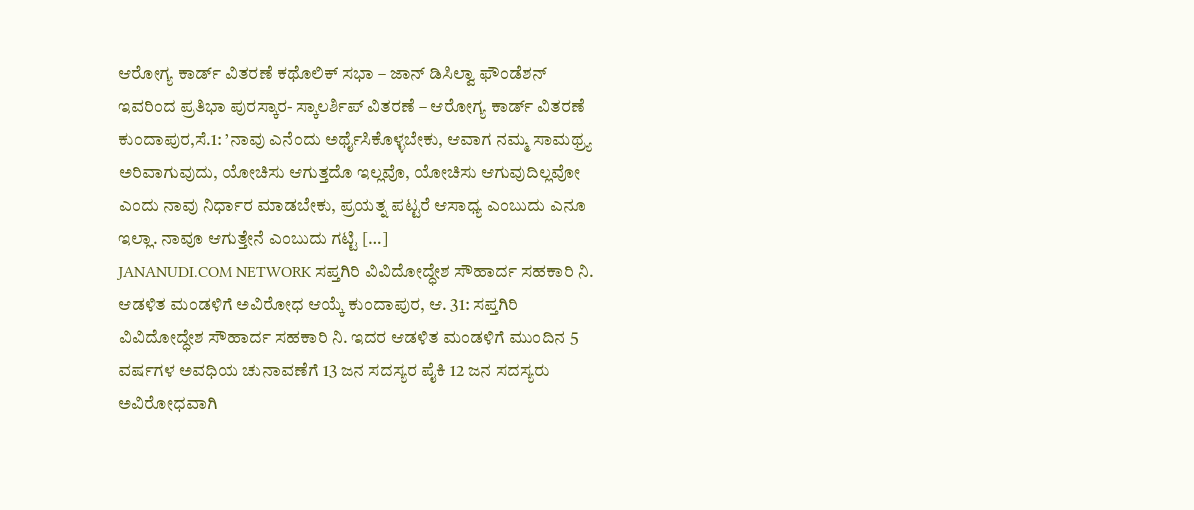ಆರೋಗ್ಯ ಕಾರ್ಡ್ ವಿತರಣೆ ಕಥೊಲಿಕ್ ಸಭಾ – ಜಾನ್ ಡಿಸಿಲ್ವಾ ಫೌಂಡೆಶನ್ ಇವರಿಂದ ಪ್ರತಿಭಾ ಪುರಸ್ಕಾರ- ಸ್ಕಾಲರ್ಶಿಪ್ ವಿತರಣೆ – ಆರೋಗ್ಯ ಕಾರ್ಡ್ ವಿತರಣೆ ಕುಂದಾಪುರ,ಸೆ.1: ’ನಾವು ಎನೆಂದು ಅರ್ಥೈಸಿಕೊಳ್ಳಬೇಕು, ಆವಾಗ ನಮ್ಮ ಸಾಮಥ್ರ್ಯ ಅರಿವಾಗುವುದು, ಯೋಚಿಸು ಆಗುತ್ತದೊ ಇಲ್ಲವೊ, ಯೋಚಿಸು ಆಗುವುದಿಲ್ಲವೋ ಎಂದು ನಾವು ನಿರ್ಧಾರ ಮಾಡಬೇಕು, ಪ್ರಯತ್ನ ಪಟ್ಟರೆ ಆಸಾಧ್ಯ ಎಂಬುದು ಎನೂ ಇಲ್ಲಾ. ನಾವೂ ಆಗುತ್ತೇನೆ ಎಂಬುದು ಗಟ್ಟಿ […]
JANANUDI.COM NETWORK ಸಪ್ತಗಿರಿ ವಿವಿದೋದ್ಧೇಶ ಸೌಹಾರ್ದ ಸಹಕಾರಿ ನಿ. ಆಡಳಿತ ಮಂಡಳಿಗೆ ಅವಿರೋಧ ಆಯ್ಕೆ ಕುಂದಾಪುರ, ಆ. 31: ಸಪ್ತಗಿರಿ ವಿವಿದೋದ್ಧೇಶ ಸೌಹಾರ್ದ ಸಹಕಾರಿ ನಿ. ಇದರ ಆಡಳಿತ ಮಂಡಳಿಗೆ ಮುಂದಿನ 5 ವರ್ಷಗಳ ಅವಧಿಯ ಚುನಾವಣೆಗೆ 13 ಜನ ಸದಸ್ಯರ ಪೈಕಿ 12 ಜನ ಸದಸ್ಯರು ಅವಿರೋಧವಾಗಿ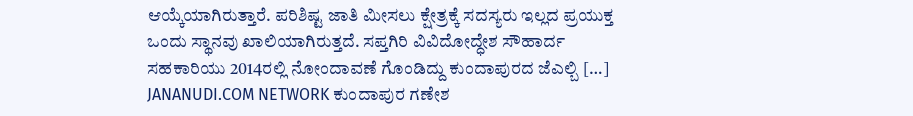ಆಯ್ಕೆಯಾಗಿರುತ್ತಾರೆ. ಪರಿಶಿಷ್ಟ ಜಾತಿ ಮೀಸಲು ಕ್ಷೇತ್ರಕ್ಕೆ ಸದಸ್ಯರು ಇಲ್ಲದ ಪ್ರಯುಕ್ತ ಒಂದು ಸ್ಥಾನವು ಖಾಲಿಯಾಗಿರುತ್ತದೆ. ಸಪ್ತಗಿರಿ ವಿವಿದೋದ್ಧೇಶ ಸೌಹಾರ್ದ ಸಹಕಾರಿಯು 2014ರಲ್ಲಿ ನೋಂದಾವಣೆ ಗೊಂಡಿದ್ದು ಕುಂದಾಪುರದ ಜೆಎಲ್ಬಿ […]
JANANUDI.COM NETWORK ಕುಂದಾಪುರ ಗಣೇಶ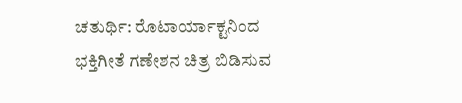ಚತುರ್ಥಿ: ರೊಟಾರ್ಯಾಕ್ಟನಿಂದ ಭಕ್ತಿಗೀತೆ ಗಣೇಶನ ಚಿತ್ರ ಬಿಡಿಸುವ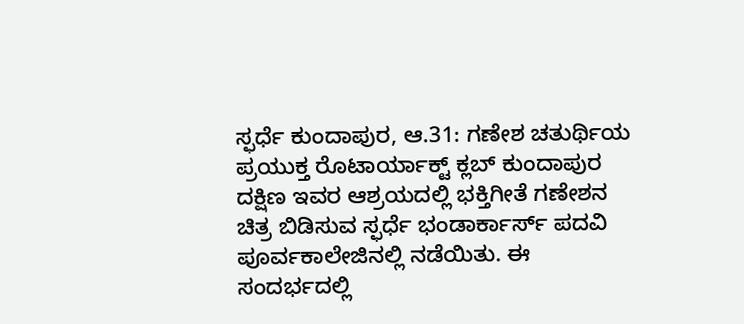ಸ್ಫರ್ಧೆ ಕುಂದಾಪುರ, ಆ.31: ಗಣೇಶ ಚತುರ್ಥಿಯ ಪ್ರಯುಕ್ತ ರೊಟಾರ್ಯಾಕ್ಟ್ ಕ್ಲಬ್ ಕುಂದಾಪುರ ದಕ್ಷಿಣ ಇವರ ಆಶ್ರಯದಲ್ಲಿ ಭಕ್ತಿಗೀತೆ ಗಣೇಶನ ಚಿತ್ರ ಬಿಡಿಸುವ ಸ್ಫರ್ಧೆ ಭಂಡಾರ್ಕಾರ್ಸ್ ಪದವಿ ಪೂರ್ವಕಾಲೇಜಿನಲ್ಲಿ ನಡೆಯಿತು. ಈ ಸಂದರ್ಭದಲ್ಲಿ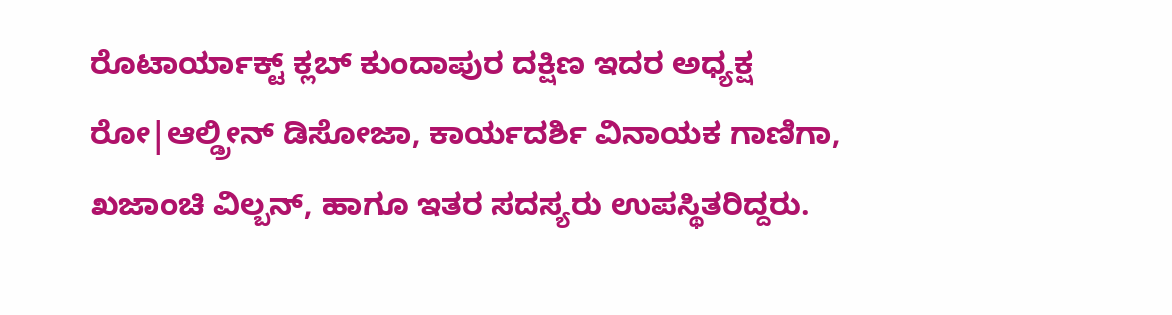ರೊಟಾರ್ಯಾಕ್ಟ್ ಕ್ಲಬ್ ಕುಂದಾಪುರ ದಕ್ಷಿಣ ಇದರ ಅಧ್ಯಕ್ಷ ರೋ|ಆಲ್ಡ್ರೀನ್ ಡಿಸೋಜಾ, ಕಾರ್ಯದರ್ಶಿ ವಿನಾಯಕ ಗಾಣಿಗಾ, ಖಜಾಂಚಿ ವಿಲ್ಬನ್, ಹಾಗೂ ಇತರ ಸದಸ್ಯರು ಉಪಸ್ಥಿತರಿದ್ದರು.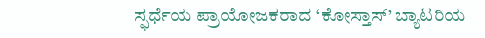ಸ್ಫರ್ಧೆಯ ಪ್ರಾಯೋಜಕರಾದ ‘ಕೋಸ್ತಾಸ್’ ಬ್ಯಾಟರಿಯ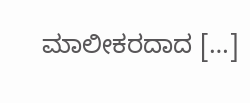ಮಾಲೀಕರದಾದ […]